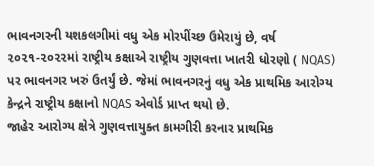ભાવનગરની યશકલગીમાં વધુ એક મોરપીંચ્છ ઉમેરાયું છે, વર્ષ ૨૦૨૧-૨૦૨૨માં રાષ્ટ્રીય કક્ષાએ રાષ્ટ્રીય ગુણવત્તા ખાતરી ધોરણો ( NQAS) પર ભાવનગર ખરું ઉતર્યું છે. જેમાં ભાવનગરનું વધુ એક પ્રાથમિક આરોગ્ય કેન્દ્રને રાષ્ટ્રીય કક્ષાનો NQAS એવોર્ડ પ્રાપ્ત થયો છે.
જાહેર આરોગ્ય ક્ષેત્રે ગુણવત્તાયુક્ત કામગીરી કરનાર પ્રાથમિક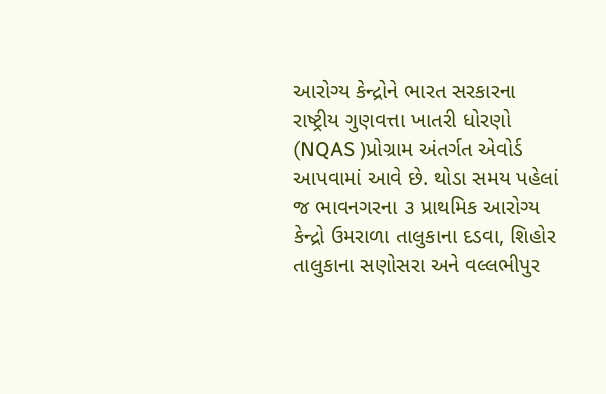આરોગ્ય કેન્દ્રોને ભારત સરકારના રાષ્ટ્રીય ગુણવત્તા ખાતરી ધોરણો (NQAS )પ્રોગ્રામ અંતર્ગત એવોર્ડ આપવામાં આવે છે. થોડા સમય પહેલાં જ ભાવનગરના ૩ પ્રાથમિક આરોગ્ય કેન્દ્રો ઉમરાળા તાલુકાના દડવા, શિહોર તાલુકાના સણોસરા અને વલ્લભીપુર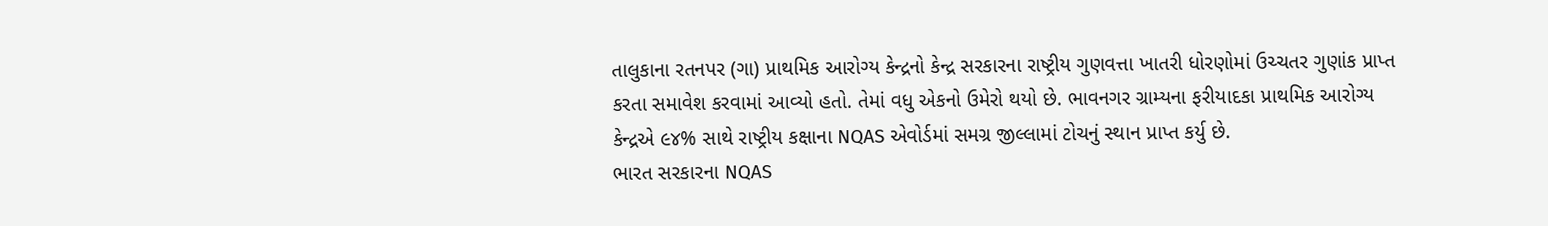તાલુકાના રતનપર (ગા) પ્રાથમિક આરોગ્ય કેન્દ્રનો કેન્દ્ર સરકારના રાષ્ટ્રીય ગુણવત્તા ખાતરી ધોરણોમાં ઉચ્ચતર ગુણાંક પ્રાપ્ત કરતા સમાવેશ કરવામાં આવ્યો હતો. તેમાં વધુ એકનો ઉમેરો થયો છે. ભાવનગર ગ્રામ્યના ફરીયાદકા પ્રાથમિક આરોગ્ય કેન્દ્રએ ૯૪% સાથે રાષ્ટ્રીય કક્ષાના NQAS એવોર્ડમાં સમગ્ર જીલ્લામાં ટોચનું સ્થાન પ્રાપ્ત કર્યુ છે.
ભારત સરકારના NQAS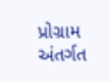પ્રોગ્રામ અંતર્ગત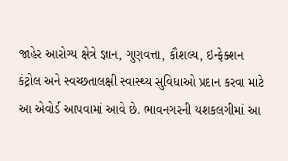જાહેર આરોગ્ય ક્ષેત્રે જ્ઞાન, ગુણવત્તા, કૌશલ્ય, ઇન્ફેક્શન કંટ્રોલ અને સ્વચ્છતાલક્ષી સ્વાસ્થ્ય સુવિધાઓ પ્રદાન કરવા માટે આ એવોર્ડ આપવામાં આવે છે. ભાવનગરની યશકલગીમાં આ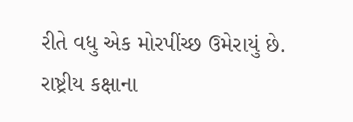રીતે વધુ એક મોરપીંચ્છ ઉમેરાયું છે. રાષ્ટ્રીય કક્ષાના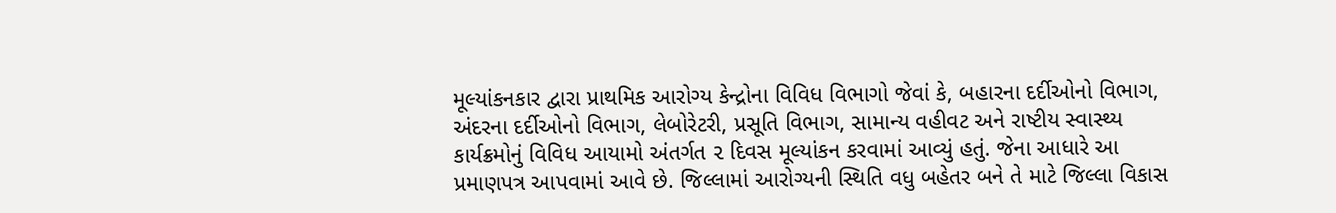મૂલ્યાંકનકાર દ્વારા પ્રાથમિક આરોગ્ય કેન્દ્રોના વિવિધ વિભાગો જેવાં કે, બહારના દર્દીઓનો વિભાગ, અંદરના દર્દીઓનો વિભાગ, લેબોરેટરી, પ્રસૂતિ વિભાગ, સામાન્ય વહીવટ અને રાષ્ટીય સ્વાસ્થ્ય કાર્યક્રમોનું વિવિધ આયામો અંતર્ગત ૨ દિવસ મૂલ્યાંકન કરવામાં આવ્યું હતું. જેના આધારે આ પ્રમાણપત્ર આપવામાં આવે છે. જિલ્લામાં આરોગ્યની સ્થિતિ વધુ બહેતર બને તે માટે જિલ્લા વિકાસ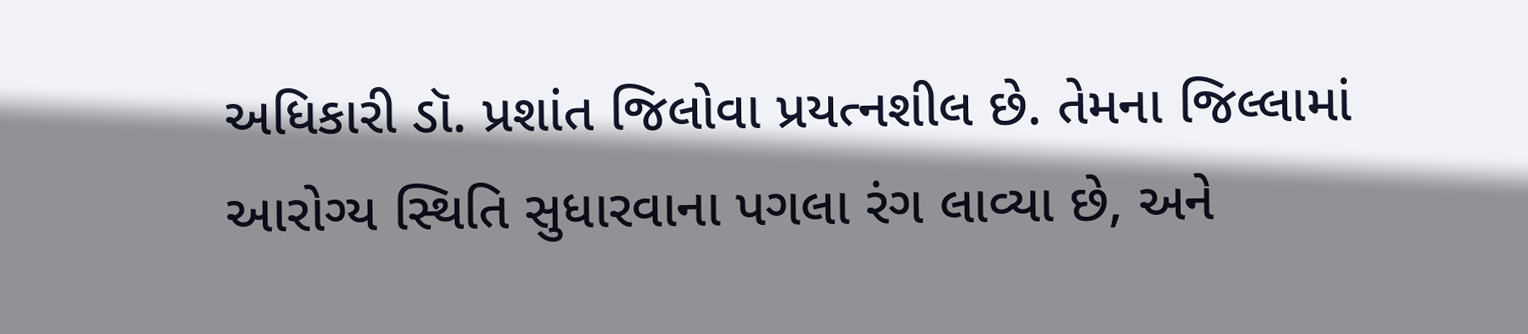અધિકારી ડૉ. પ્રશાંત જિલોવા પ્રયત્નશીલ છે. તેમના જિલ્લામાં આરોગ્ય સ્થિતિ સુધારવાના પગલા રંગ લાવ્યા છે, અને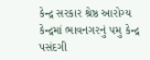કેન્દ્ર સરકાર શ્રેષ્ઠ આરોગ્ય કેન્દ્રમાં ભાવનગરનું ૫મુ કેન્દ્ર પસંદગી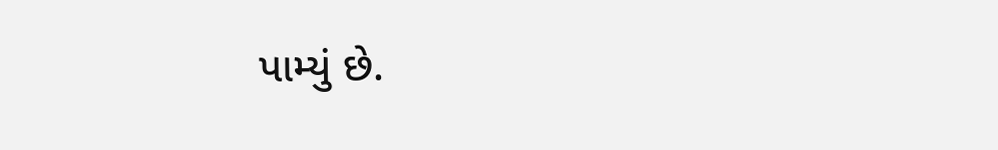પામ્યું છે.